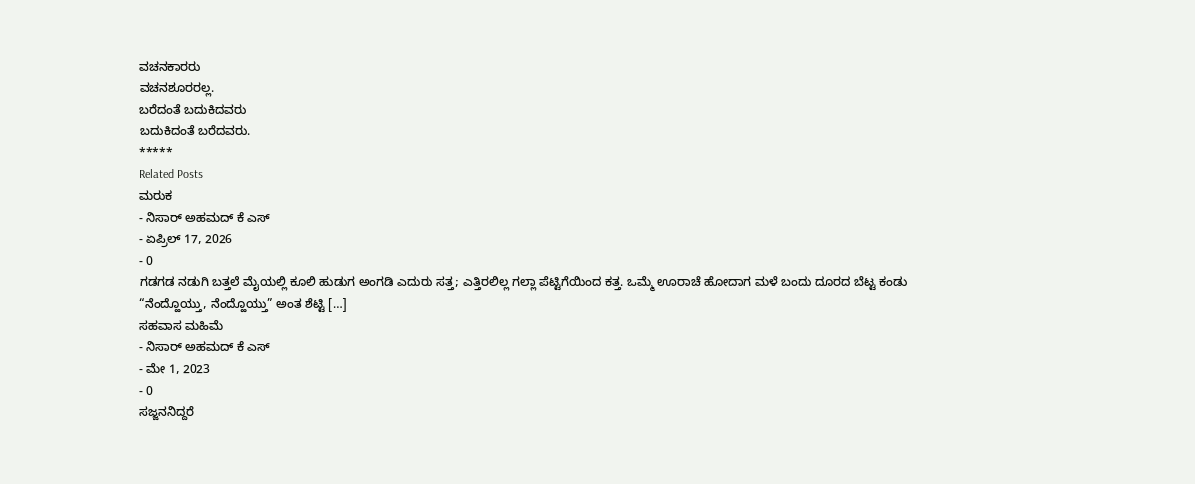ವಚನಕಾರರು
ವಚನಶೂರರಲ್ಲ.
ಬರೆದಂತೆ ಬದುಕಿದವರು
ಬದುಕಿದಂತೆ ಬರೆದವರು.
*****
Related Posts
ಮರುಕ
- ನಿಸಾರ್ ಅಹಮದ್ ಕೆ ಎಸ್
- ಏಪ್ರಿಲ್ 17, 2026
- 0
ಗಡಗಡ ನಡುಗಿ ಬತ್ತಲೆ ಮೈಯಲ್ಲಿ ಕೂಲಿ ಹುಡುಗ ಅಂಗಡಿ ಎದುರು ಸತ್ತ; ಎತ್ತಿರಲಿಲ್ಲ ಗಲ್ಲಾ ಪೆಟ್ಟಿಗೆಯಿಂದ ಕತ್ತ. ಒಮ್ಮೆ ಊರಾಚೆ ಹೋದಾಗ ಮಳೆ ಬಂದು ದೂರದ ಬೆಟ್ಟ ಕಂಡು “ನೆಂದ್ಹೊಯ್ತು, ನೆಂದ್ಹೊಯ್ತು” ಅಂತ ಶೆಟ್ಟಿ […]
ಸಹವಾಸ ಮಹಿಮೆ
- ನಿಸಾರ್ ಅಹಮದ್ ಕೆ ಎಸ್
- ಮೇ 1, 2023
- 0
ಸಜ್ಜನನಿದ್ದರೆ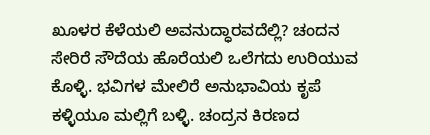ಖೂಳರ ಕೆಳೆಯಲಿ ಅವನುದ್ಧಾರವದೆಲ್ಲಿ? ಚಂದನ ಸೇರಿರೆ ಸೌದೆಯ ಹೊರೆಯಲಿ ಒಲೆಗದು ಉರಿಯುವ ಕೊಳ್ಳಿ. ಭವಿಗಳ ಮೇಲಿರೆ ಅನುಭಾವಿಯ ಕೃಪೆ ಕಳ್ಳಿಯೂ ಮಲ್ಲಿಗೆ ಬಳ್ಳಿ. ಚಂದ್ರನ ಕಿರಣದ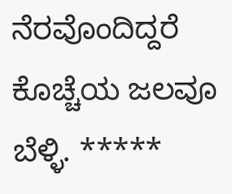ನೆರವೊಂದಿದ್ದರೆ ಕೊಚ್ಚೆಯ ಜಲವೂ ಬೆಳ್ಳಿ. *****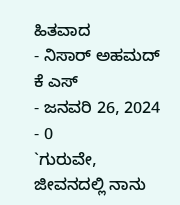ಹಿತವಾದ
- ನಿಸಾರ್ ಅಹಮದ್ ಕೆ ಎಸ್
- ಜನವರಿ 26, 2024
- 0
`ಗುರುವೇ, ಜೀವನದಲ್ಲಿ ನಾನು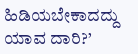ಹಿಡಿಯಬೇಕಾದದ್ದು ಯಾವ ದಾರಿ?’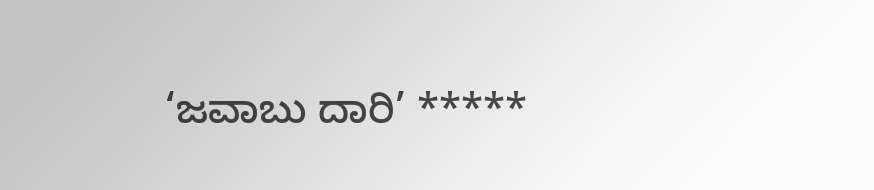‘ಜವಾಬು ದಾರಿ’ *****